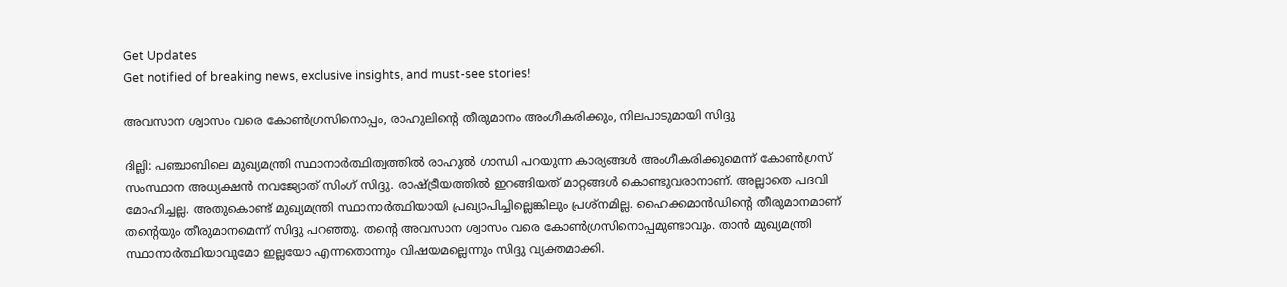Get Updates
Get notified of breaking news, exclusive insights, and must-see stories!

അവസാന ശ്വാസം വരെ കോണ്‍ഗ്രസിനൊപ്പം, രാഹുലിന്റെ തീരുമാനം അംഗീകരിക്കും, നിലപാടുമായി സിദ്ദു

ദില്ലി: പഞ്ചാബിലെ മുഖ്യമന്ത്രി സ്ഥാനാര്‍ത്ഥിത്വത്തില്‍ രാഹുല്‍ ഗാന്ധി പറയുന്ന കാര്യങ്ങള്‍ അംഗീകരിക്കുമെന്ന് കോണ്‍ഗ്രസ് സംസ്ഥാന അധ്യക്ഷന്‍ നവജ്യോത് സിംഗ് സിദ്ദു. രാഷ്ട്രീയത്തില്‍ ഇറങ്ങിയത് മാറ്റങ്ങള്‍ കൊണ്ടുവരാനാണ്. അല്ലാതെ പദവി മോഹിച്ചല്ല. അതുകൊണ്ട് മുഖ്യമന്ത്രി സ്ഥാനാര്‍ത്ഥിയായി പ്രഖ്യാപിച്ചില്ലെങ്കിലും പ്രശ്‌നമില്ല. ഹൈക്കമാന്‍ഡിന്റെ തീരുമാനമാണ് തന്റെയും തീരുമാനമെന്ന് സിദ്ദു പറഞ്ഞു. തന്റെ അവസാന ശ്വാസം വരെ കോണ്‍ഗ്രസിനൊപ്പമുണ്ടാവും. താന്‍ മുഖ്യമന്ത്രി സ്ഥാനാര്‍ത്ഥിയാവുമോ ഇല്ലയോ എന്നതൊന്നും വിഷയമല്ലെന്നും സിദ്ദു വ്യക്തമാക്കി.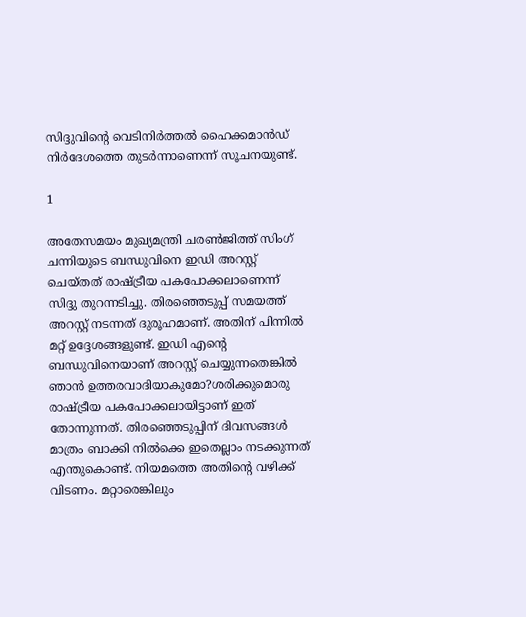സിദ്ദുവിന്റെ വെടിനിര്‍ത്തല്‍ ഹൈക്കമാന്‍ഡ് നിര്‍ദേശത്തെ തുടര്‍ന്നാണെന്ന് സൂചനയുണ്ട്.

1

അതേസമയം മുഖ്യമന്ത്രി ചരണ്‍ജിത്ത് സിംഗ് ചന്നിയുടെ ബന്ധുവിനെ ഇഡി അറസ്റ്റ് ചെയ്തത് രാഷ്ട്രീയ പകപോക്കലാണെന്ന് സിദ്ദു തുറന്നടിച്ചു. തിരഞ്ഞെടുപ്പ് സമയത്ത് അറസ്റ്റ് നടന്നത് ദുരൂഹമാണ്. അതിന് പിന്നില്‍ മറ്റ് ഉദ്ദേശങ്ങളുണ്ട്. ഇഡി എന്റെ ബന്ധുവിനെയാണ് അറസ്റ്റ് ചെയ്യുന്നതെങ്കില്‍ ഞാന്‍ ഉത്തരവാദിയാകുമോ?ശരിക്കുമൊരു രാഷ്ട്രീയ പകപോക്കലായിട്ടാണ് ഇത് തോന്നുന്നത്. തിരഞ്ഞെടുപ്പിന് ദിവസങ്ങള്‍ മാത്രം ബാക്കി നില്‍ക്കെ ഇതെല്ലാം നടക്കുന്നത് എന്തുകൊണ്ട്. നിയമത്തെ അതിന്റെ വഴിക്ക് വിടണം. മറ്റാരെങ്കിലും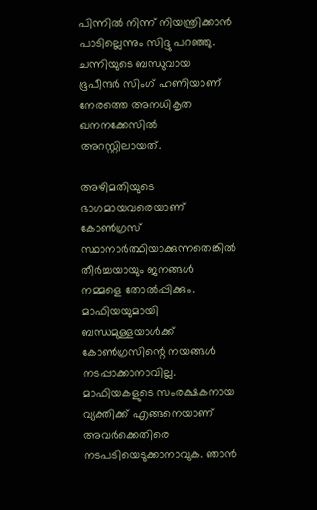പിന്നില്‍ നിന്ന് നിയന്ത്രിക്കാന്‍ പാടില്ലെന്നും സിദ്ദു പറഞ്ഞു. ചന്നിയുടെ ബന്ധുവായ ഭൂപീന്ദര്‍ സിംഗ് ഹണിയാണ് നേരത്തെ അനധികൃത ഖനനക്കേസില്‍ അറസ്റ്റിലായത്.

അഴിമതിയുടെ ഭാഗമായവരെയാണ് കോണ്‍ഗ്രസ് സ്ഥാനാര്‍ത്ഥിയാക്കുന്നതെങ്കില്‍ തീര്‍ച്ചയായും ജനങ്ങള്‍ നമ്മളെ തോല്‍പ്പിക്കും. മാഫിയയുമായി ബന്ധമുള്ളയാള്‍ക്ക് കോണ്‍ഗ്രസിന്റെ നയങ്ങള്‍ നടപ്പാക്കാനാവില്ല. മാഫിയകളുടെ സംരക്ഷകനായ വ്യക്തിക്ക് എങ്ങനെയാണ് അവര്‍ക്കെതിരെ നടപടിയെടുക്കാനാവുക. ഞാന്‍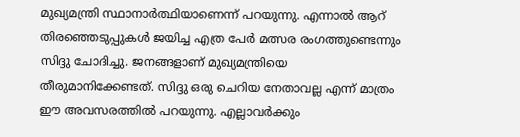മുഖ്യമന്ത്രി സ്ഥാനാര്‍ത്ഥിയാണെന്ന് പറയുന്നു. എന്നാല്‍ ആറ് തിരഞ്ഞെടുപ്പുകള്‍ ജയിച്ച എത്ര പേര്‍ മത്സര രംഗത്തുണ്ടെന്നും സിദ്ദു ചോദിച്ചു. ജനങ്ങളാണ് മുഖ്യമന്ത്രിയെ തീരുമാനിക്കേണ്ടത്. സിദ്ദു ഒരു ചെറിയ നേതാവല്ല എന്ന് മാത്രം ഈ അവസരത്തില്‍ പറയുന്നു. എല്ലാവര്‍ക്കും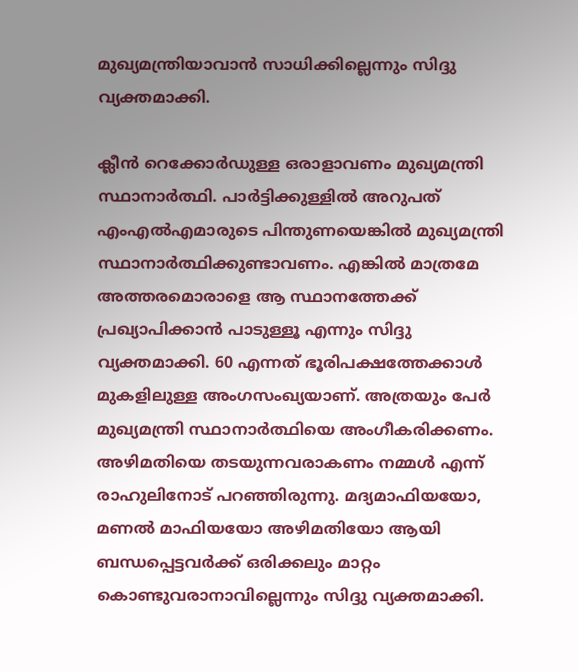മുഖ്യമന്ത്രിയാവാന്‍ സാധിക്കില്ലെന്നും സിദ്ദു വ്യക്തമാക്കി.

ക്ലീന്‍ റെക്കോര്‍ഡുള്ള ഒരാളാവണം മുഖ്യമന്ത്രി സ്ഥാനാര്‍ത്ഥി. പാര്‍ട്ടിക്കുള്ളില്‍ അറുപത് എംഎല്‍എമാരുടെ പിന്തുണയെങ്കില്‍ മുഖ്യമന്ത്രി സ്ഥാനാര്‍ത്ഥിക്കുണ്ടാവണം. എങ്കില്‍ മാത്രമേ അത്തരമൊരാളെ ആ സ്ഥാനത്തേക്ക് പ്രഖ്യാപിക്കാന്‍ പാടുള്ളൂ എന്നും സിദ്ദു വ്യക്തമാക്കി. 60 എന്നത് ഭൂരിപക്ഷത്തേക്കാള്‍ മുകളിലുള്ള അംഗസംഖ്യയാണ്. അത്രയും പേര്‍ മുഖ്യമന്ത്രി സ്ഥാനാര്‍ത്ഥിയെ അംഗീകരിക്കണം. അഴിമതിയെ തടയുന്നവരാകണം നമ്മള്‍ എന്ന് രാഹുലിനോട് പറഞ്ഞിരുന്നു. മദ്യമാഫിയയോ, മണല്‍ മാഫിയയോ അഴിമതിയോ ആയി ബന്ധപ്പെട്ടവര്‍ക്ക് ഒരിക്കലും മാറ്റം കൊണ്ടുവരാനാവില്ലെന്നും സിദ്ദു വ്യക്തമാക്കി.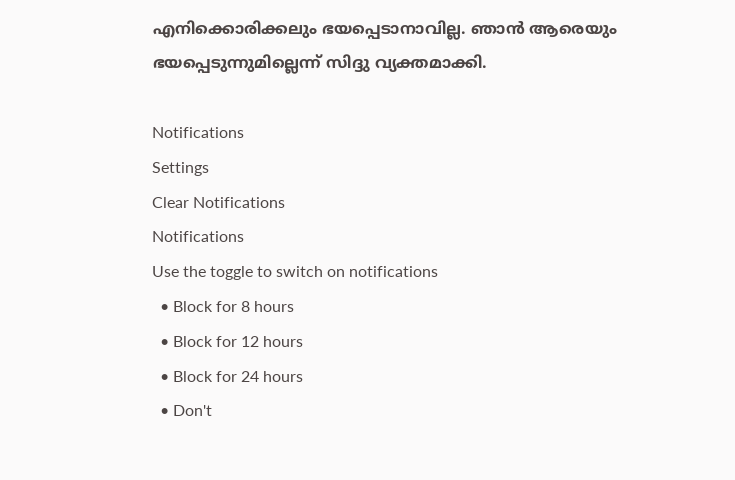എനിക്കൊരിക്കലും ഭയപ്പെടാനാവില്ല. ഞാന്‍ ആരെയും ഭയപ്പെടുന്നുമില്ലെന്ന് സിദ്ദു വ്യക്തമാക്കി.

Notifications
Settings
Clear Notifications
Notifications
Use the toggle to switch on notifications
  • Block for 8 hours
  • Block for 12 hours
  • Block for 24 hours
  • Don't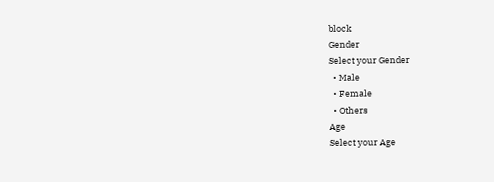block
Gender
Select your Gender
  • Male
  • Female
  • Others
Age
Select your Age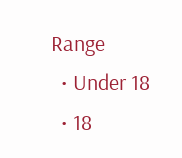Range
  • Under 18
  • 18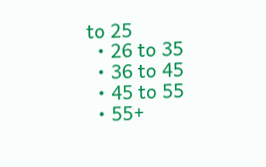to 25
  • 26 to 35
  • 36 to 45
  • 45 to 55
  • 55+